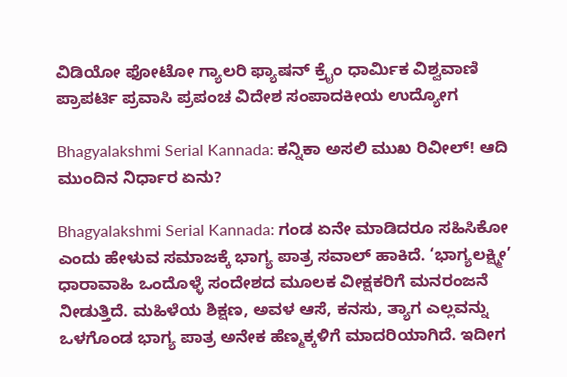ವಿಡಿಯೋ ಫೋಟೋ ಗ್ಯಾಲರಿ ಫ್ಯಾಷನ್ ಕ್ರೈಂ ಧಾರ್ಮಿಕ ವಿಶ್ವವಾಣಿ ಪ್ರಾಪರ್ಟಿ ಪ್ರವಾಸಿ ಪ್ರಪಂಚ ವಿದೇಶ ಸಂಪಾದಕೀಯ ಉದ್ಯೋಗ

Bhagyalakshmi Serial Kannada: ಕನ್ನಿಕಾ ಅಸಲಿ ಮುಖ ರಿವೀಲ್‌! ಆದಿ ಮುಂದಿನ ನಿರ್ಧಾರ ಏನು?

Bhagyalakshmi Serial Kannada: ಗಂಡ ಏನೇ ಮಾಡಿದರೂ ಸಹಿಸಿಕೋ ಎಂದು ಹೇಳುವ ಸಮಾಜಕ್ಕೆ ಭಾಗ್ಯ ಪಾತ್ರ ಸವಾಲ್‌ ಹಾಕಿದೆ. ‘ಭಾಗ್ಯಲಕ್ಷ್ಮೀ’ ಧಾರಾವಾಹಿ ಒಂದೊಳ್ಳೆ ಸಂದೇಶದ ಮೂಲಕ ವೀಕ್ಷಕರಿಗೆ ಮನರಂಜನೆ ನೀಡುತ್ತಿದೆ. ಮಹಿಳೆಯ ಶಿಕ್ಷಣ, ಅವಳ ಆಸೆ, ಕನಸು, ತ್ಯಾಗ ಎಲ್ಲವನ್ನು ಒಳಗೊಂಡ ಭಾಗ್ಯ ಪಾತ್ರ ಅನೇಕ ಹೆಣ್ಮಕ್ಕಳಿಗೆ ಮಾದರಿಯಾಗಿದೆ. ಇದೀಗ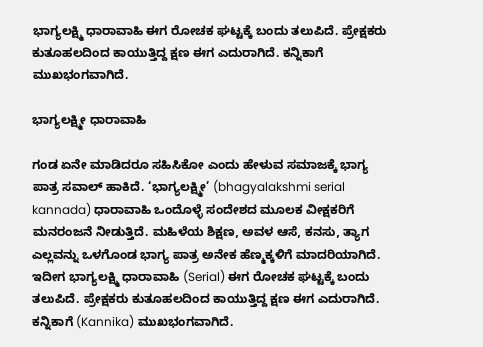ಭಾಗ್ಯಲಕ್ಷ್ಮಿ ಧಾರಾವಾಹಿ ಈಗ ರೋಚಕ ಘಟ್ಟಕ್ಕೆ ಬಂದು ತಲುಪಿದೆ. ಪ್ರೇಕ್ಷಕರು ಕುತೂಹಲದಿಂದ ಕಾಯುತ್ತಿದ್ದ ಕ್ಷಣ ಈಗ ಎದುರಾಗಿದೆ. ಕನ್ನಿಕಾಗೆ ಮುಖಭಂಗವಾಗಿದೆ.

ಭಾಗ್ಯಲಕ್ಷ್ಮೀ ಧಾರಾವಾಹಿ

ಗಂಡ ಏನೇ ಮಾಡಿದರೂ ಸಹಿಸಿಕೋ ಎಂದು ಹೇಳುವ ಸಮಾಜಕ್ಕೆ ಭಾಗ್ಯ ಪಾತ್ರ ಸವಾಲ್‌ ಹಾಕಿದೆ. ‘ಭಾಗ್ಯಲಕ್ಷ್ಮೀ’ (bhagyalakshmi serial kannada) ಧಾರಾವಾಹಿ ಒಂದೊಳ್ಳೆ ಸಂದೇಶದ ಮೂಲಕ ವೀಕ್ಷಕರಿಗೆ ಮನರಂಜನೆ ನೀಡುತ್ತಿದೆ. ಮಹಿಳೆಯ ಶಿಕ್ಷಣ, ಅವಳ ಆಸೆ, ಕನಸು, ತ್ಯಾಗ ಎಲ್ಲವನ್ನು ಒಳಗೊಂಡ ಭಾಗ್ಯ ಪಾತ್ರ ಅನೇಕ ಹೆಣ್ಮಕ್ಕಳಿಗೆ ಮಾದರಿಯಾಗಿದೆ. ಇದೀಗ ಭಾಗ್ಯಲಕ್ಷ್ಮಿ ಧಾರಾವಾಹಿ (Serial) ಈಗ ರೋಚಕ ಘಟ್ಟಕ್ಕೆ ಬಂದು ತಲುಪಿದೆ. ಪ್ರೇಕ್ಷಕರು ಕುತೂಹಲದಿಂದ ಕಾಯುತ್ತಿದ್ದ ಕ್ಷಣ ಈಗ ಎದುರಾಗಿದೆ. ಕನ್ನಿಕಾಗೆ (Kannika) ಮುಖಭಂಗವಾಗಿದೆ.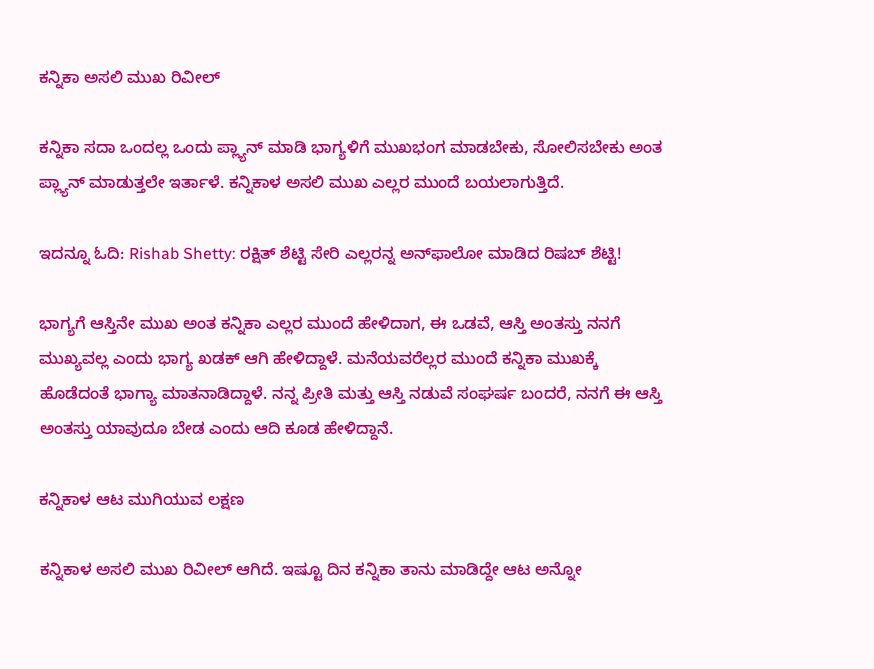ಕನ್ನಿಕಾ ಅಸಲಿ ಮುಖ ರಿವೀಲ್‌

ಕನ್ನಿಕಾ ಸದಾ ಒಂದಲ್ಲ ಒಂದು ಪ್ಲ್ಯಾನ್‌ ಮಾಡಿ ಭಾಗ್ಯಳಿಗೆ ಮುಖಭಂಗ ಮಾಡಬೇಕು, ಸೋಲಿಸಬೇಕು ಅಂತ ಪ್ಲ್ಯಾನ್‌ ಮಾಡುತ್ತಲೇ ಇರ್ತಾಳೆ. ಕನ್ನಿಕಾಳ ಅಸಲಿ ಮುಖ ಎಲ್ಲರ ಮುಂದೆ ಬಯಲಾಗುತ್ತಿದೆ.

ಇದನ್ನೂ ಓದಿ: Rishab Shetty: ರಕ್ಷಿತ್‌ ಶೆಟ್ಟಿ ಸೇರಿ ಎಲ್ಲರನ್ನ ಅನ್‌ಫಾಲೋ ಮಾಡಿದ ರಿಷಬ್‌ ಶೆಟ್ಟಿ!

ಭಾಗ್ಯಗೆ ಆಸ್ತಿನೇ ಮುಖ ಅಂತ ಕನ್ನಿಕಾ ಎಲ್ಲರ ಮುಂದೆ ಹೇಳಿದಾಗ, ಈ ಒಡವೆ, ಆಸ್ತಿ ಅಂತಸ್ತು ನನಗೆ ಮುಖ್ಯವಲ್ಲ ಎಂದು ಭಾಗ್ಯ ಖಡಕ್‌ ಆಗಿ ಹೇಳಿದ್ದಾಳೆ. ಮನೆಯವರೆಲ್ಲರ ಮುಂದೆ ಕನ್ನಿಕಾ ಮುಖಕ್ಕೆ ಹೊಡೆದಂತೆ ಭಾಗ್ಯಾ ಮಾತನಾಡಿದ್ದಾಳೆ. ನನ್ನ ಪ್ರೀತಿ ಮತ್ತು ಆಸ್ತಿ ನಡುವೆ ಸಂಘರ್ಷ ಬಂದರೆ, ನನಗೆ ಈ ಆಸ್ತಿ ಅಂತಸ್ತು ಯಾವುದೂ ಬೇಡ ಎಂದು ಆದಿ ಕೂಡ ಹೇಳಿದ್ದಾನೆ.

ಕನ್ನಿಕಾಳ ಆಟ ಮುಗಿಯುವ ಲಕ್ಷಣ

ಕನ್ನಿಕಾಳ ಅಸಲಿ ಮುಖ ರಿವೀಲ್‌ ಆಗಿದೆ. ಇಷ್ಟೂ ದಿನ ಕನ್ನಿಕಾ ತಾನು ಮಾಡಿದ್ದೇ ಆಟ ಅನ್ನೋ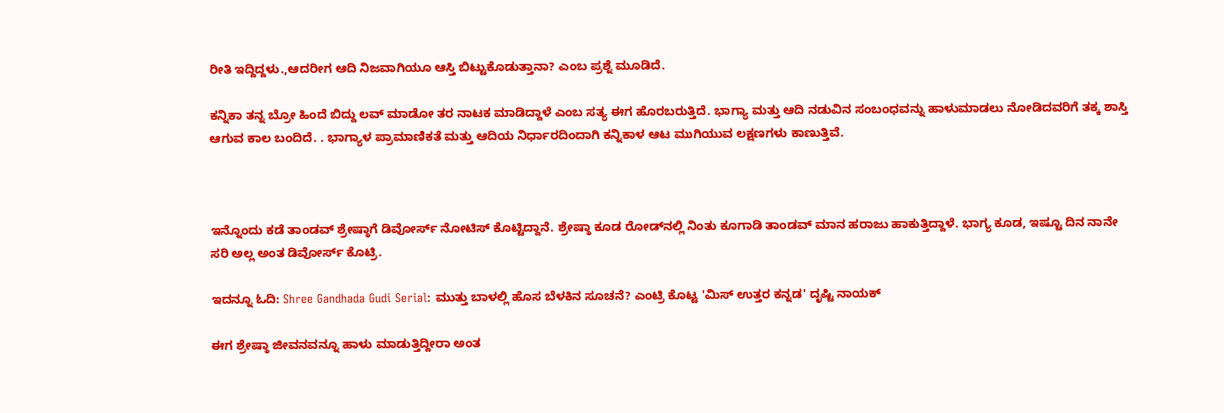ರೀತಿ ಇದ್ದಿದ್ದಳು.,ಆದರೀಗ ಆದಿ ನಿಜವಾಗಿಯೂ ಆಸ್ತಿ ಬಿಟ್ಟುಕೊಡುತ್ತಾನಾ? ಎಂಬ ಪ್ರಶ್ನೆ ಮೂಡಿದೆ.

ಕನ್ನಿಕಾ ತನ್ನ ಬ್ರೋ ಹಿಂದೆ ಬಿದ್ದು ಲವ್ ಮಾಡೋ ತರ ನಾಟಕ ಮಾಡಿದ್ದಾಳೆ ಎಂಬ ಸತ್ಯ ಈಗ ಹೊರಬರುತ್ತಿದೆ. ಭಾಗ್ಯಾ ಮತ್ತು ಆದಿ ನಡುವಿನ ಸಂಬಂಧವನ್ನು ಹಾಳುಮಾಡಲು ನೋಡಿದವರಿಗೆ ತಕ್ಕ ಶಾಸ್ತಿ ಆಗುವ ಕಾಲ ಬಂದಿದೆ. . ಭಾಗ್ಯಾಳ ಪ್ರಾಮಾಣಿಕತೆ ಮತ್ತು ಆದಿಯ ನಿರ್ಧಾರದಿಂದಾಗಿ ಕನ್ನಿಕಾಳ ಆಟ ಮುಗಿಯುವ ಲಕ್ಷಣಗಳು ಕಾಣುತ್ತಿವೆ.



ಇನ್ನೊಂದು ಕಡೆ ತಾಂಡವ್‌ ಶ್ರೇಷ್ಠಾಗೆ ಡಿವೋರ್ಸ್‌ ನೋಟಿಸ್‌ ಕೊಟ್ಟಿದ್ದಾನೆ. ಶ್ರೇಷ್ಠಾ ಕೂಡ ರೋಡ್‌ನಲ್ಲಿ ನಿಂತು ಕೂಗಾಡಿ ತಾಂಡವ್‌ ಮಾನ ಹರಾಜು ಹಾಕುತ್ತಿದ್ದಾಳೆ. ಭಾಗ್ಯ ಕೂಡ, ಇಷ್ಟೂ ದಿನ ನಾನೇ ಸರಿ ಅಲ್ಲ ಅಂತ ಡಿವೋರ್ಸ್‌ ಕೊಟ್ರಿ.

ಇದನ್ನೂ ಓದಿ: Shree Gandhada Gudi Serial: ಮುತ್ತು ಬಾಳಲ್ಲಿ ಹೊಸ ಬೆಳಕಿನ ಸೂಚನೆ? ಎಂಟ್ರಿ ಕೊಟ್ಟ 'ಮಿಸ್ ಉತ್ತರ ಕನ್ನಡ' ದೃಷ್ಟಿ ನಾಯಕ್

ಈಗ ಶ್ರೇಷ್ಠಾ ಜೀವನವನ್ನೂ ಹಾಳು ಮಾಡುತ್ತಿದ್ದೀರಾ ಅಂತ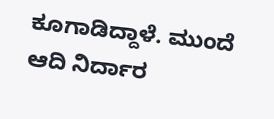ಕೂಗಾಡಿದ್ದಾಳೆ. ಮುಂದೆ ಆದಿ ನಿರ್ದಾರ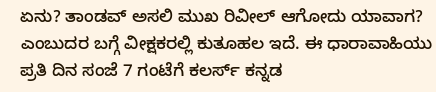ಏನು? ತಾಂಡವ್‌ ಅಸಲಿ ಮುಖ ರಿವೀಲ್‌ ಆಗೋದು ಯಾವಾಗ? ಎಂಬುದರ ಬಗ್ಗೆ ವೀಕ್ಷಕರಲ್ಲಿ ಕುತೂಹಲ ಇದೆ. ಈ ಧಾರಾವಾಹಿಯು ಪ್ರತಿ ದಿನ ಸಂಜೆ 7 ಗಂಟೆಗೆ ಕಲರ್ಸ್ ಕನ್ನಡ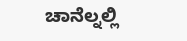ಚಾನೆಲ್ನಲ್ಲಿ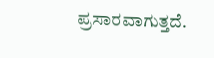ಪ್ರಸಾರವಾಗುತ್ತದೆ.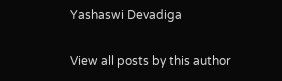Yashaswi Devadiga

View all posts by this author